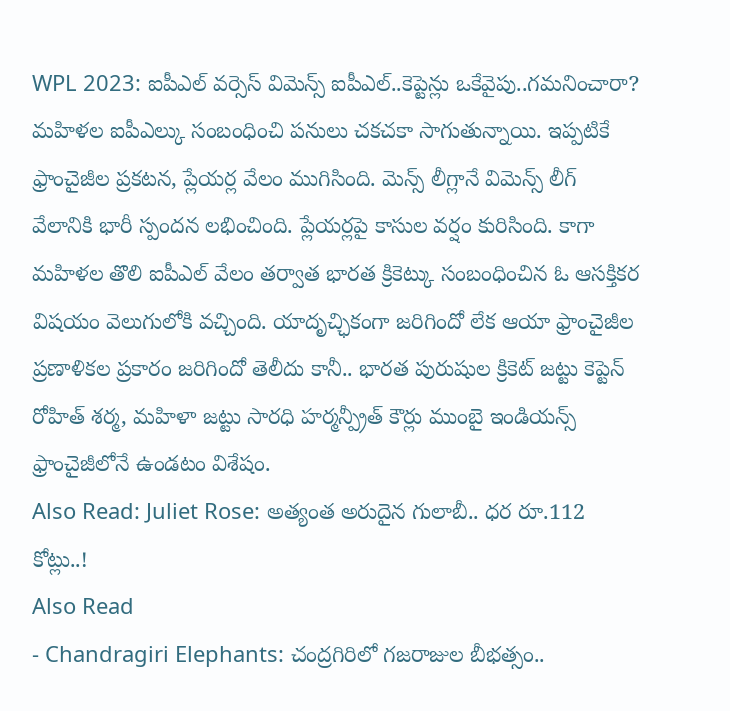WPL 2023: ఐపీఎల్ వర్సెస్ విమెన్స్ ఐపీఎల్..కెప్టెన్లు ఒకేవైపు..గమనించారా?
మహిళల ఐపీఎల్కు సంబంధించి పనులు చకచకా సాగుతున్నాయి. ఇప్పటికే ఫ్రాంచైజీల ప్రకటన, ప్లేయర్ల వేలం ముగిసింది. మెన్స్ లీగ్లానే విమెన్స్ లీగ్ వేలానికి భారీ స్పందన లభించింది. ప్లేయర్లపై కాసుల వర్షం కురిసింది. కాగా మహిళల తొలి ఐపీఎల్ వేలం తర్వాత భారత క్రికెట్కు సంబంధించిన ఓ ఆసక్తికర విషయం వెలుగులోకి వచ్చింది. యాదృచ్ఛికంగా జరిగిందో లేక ఆయా ఫ్రాంచైజీల ప్రణాళికల ప్రకారం జరిగిందో తెలీదు కానీ.. భారత పురుషుల క్రికెట్ జట్టు కెప్టెన్ రోహిత్ శర్మ, మహిళా జట్టు సారధి హర్మన్ప్రీత్ కౌర్లు ముంబై ఇండియన్స్ ఫ్రాంచైజీలోనే ఉండటం విశేషం.
Also Read: Juliet Rose: అత్యంత అరుదైన గులాబీ.. ధర రూ.112 కోట్లు..!
Also Read
- Chandragiri Elephants: చంద్రగిరిలో గజరాజుల బీభత్సం..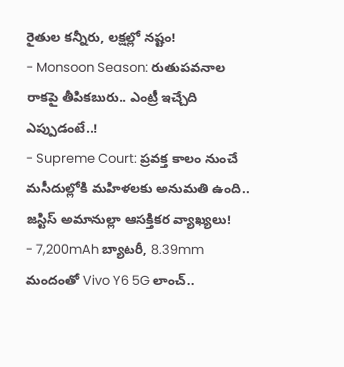రైతుల కన్నీరు, లక్షల్లో నష్టం!
- Monsoon Season: రుతుపవనాల రాకపై తీపికబురు.. ఎంట్రీ ఇచ్చేది ఎప్పుడంటే..!
- Supreme Court: ప్రవక్త కాలం నుంచే మసీదుల్లోకి మహిళలకు అనుమతి ఉంది.. జస్టిస్ అమానుల్లా ఆసక్తికర వ్యాఖ్యలు!
- 7,200mAh బ్యాటరీ, 8.39mm మందంతో Vivo Y6 5G లాంచ్..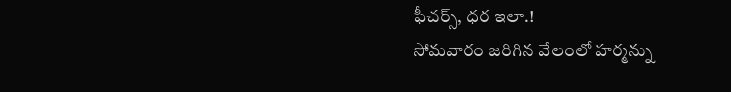ఫీచర్స్, ధర ఇలా.!
సోమవారం జరిగిన వేలంలో హర్మన్ను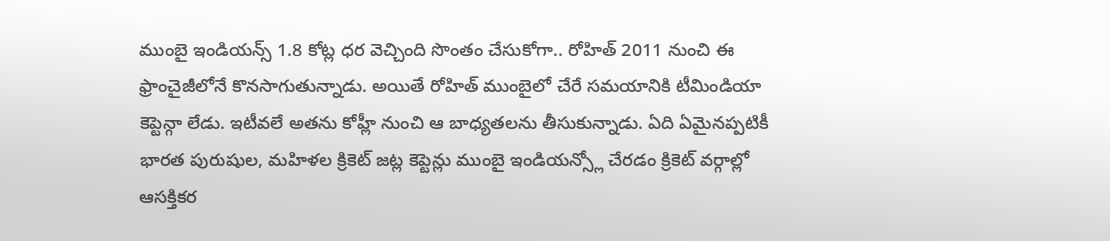ముంబై ఇండియన్స్ 1.8 కోట్ల ధర వెచ్చింది సొంతం చేసుకోగా.. రోహిత్ 2011 నుంచి ఈ ఫ్రాంచైజీలోనే కొనసాగుతున్నాడు. అయితే రోహిత్ ముంబైలో చేరే సమయానికి టీమిండియా కెప్టెన్గా లేడు. ఇటీవలే అతను కోహ్లీ నుంచి ఆ బాధ్యతలను తీసుకున్నాడు. ఏది ఏమైనప్పటికీ భారత పురుషుల, మహిళల క్రికెట్ జట్ల కెప్టెన్లు ముంబై ఇండియన్స్లో చేరడం క్రికెట్ వర్గాల్లో ఆసక్తికర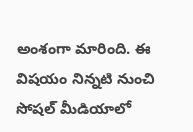అంశంగా మారింది. ఈ విషయం నిన్నటి నుంచి సోషల్ మీడియాలో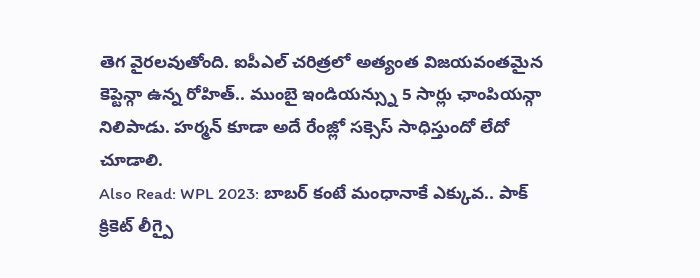తెగ వైరలవుతోంది. ఐపీఎల్ చరిత్రలో అత్యంత విజయవంతమైన కెప్టెన్గా ఉన్న రోహిత్.. ముంబై ఇండియన్స్ను 5 సార్లు ఛాంపియన్గా నిలిపాడు. హర్మన్ కూడా అదే రేంజ్లో సక్సెస్ సాధిస్తుందో లేదో చూడాలి.
Also Read: WPL 2023: బాబర్ కంటే మంధానాకే ఎక్కువ.. పాక్ క్రికెట్ లీగ్పై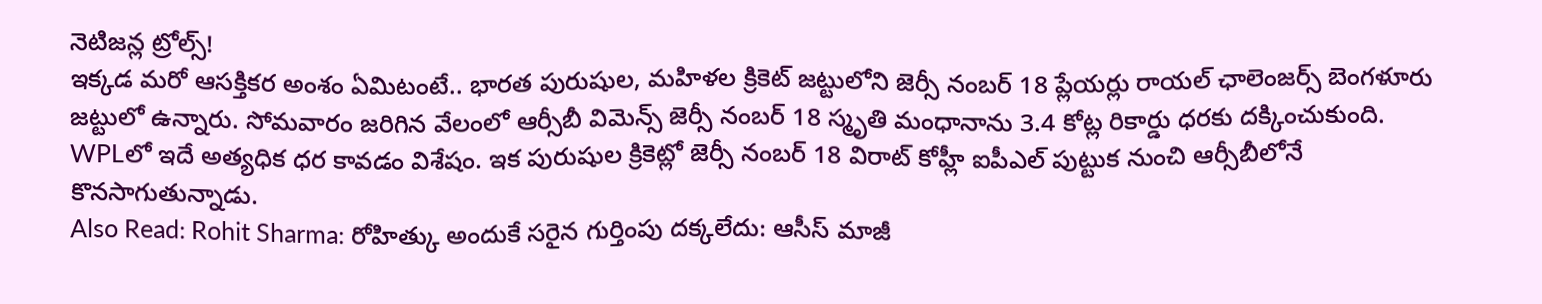నెటిజన్ల ట్రోల్స్!
ఇక్కడ మరో ఆసక్తికర అంశం ఏమిటంటే.. భారత పురుషుల, మహిళల క్రికెట్ జట్టులోని జెర్సీ నంబర్ 18 ప్లేయర్లు రాయల్ ఛాలెంజర్స్ బెంగళూరు జట్టులో ఉన్నారు. సోమవారం జరిగిన వేలంలో ఆర్సీబీ విమెన్స్ జెర్సీ నంబర్ 18 స్మృతి మంధానాను 3.4 కోట్ల రికార్డు ధరకు దక్కించుకుంది. WPLలో ఇదే అత్యధిక ధర కావడం విశేషం. ఇక పురుషుల క్రికెట్లో జెర్సీ నంబర్ 18 విరాట్ కోహ్లీ ఐపీఎల్ పుట్టుక నుంచి ఆర్సీబీలోనే కొనసాగుతున్నాడు.
Also Read: Rohit Sharma: రోహిత్కు అందుకే సరైన గుర్తింపు దక్కలేదు: ఆసీస్ మాజీ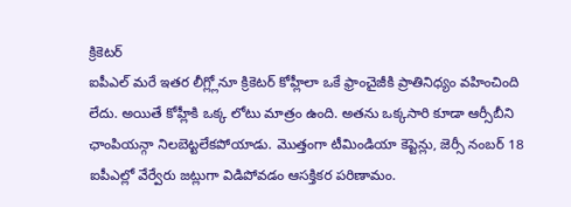క్రికెటర్
ఐపీఎల్ మరే ఇతర లీగ్ల్లోనూ క్రికెటర్ కోహ్లీలా ఒకే ఫ్రాంచైజీకి ప్రాతినిధ్యం వహించింది లేదు. అయితే కోహ్లీకి ఒక్క లోటు మాత్రం ఉంది. అతను ఒక్కసారి కూడా ఆర్సీబీని ఛాంపియన్గా నిలబెట్టలేకపోయాడు. మొత్తంగా టీమిండియా కెప్టెన్లు, జెర్సీ నంబర్ 18 ఐపీఎల్లో వేర్వేరు జట్లుగా విడిపోవడం ఆసక్తికర పరిణామం.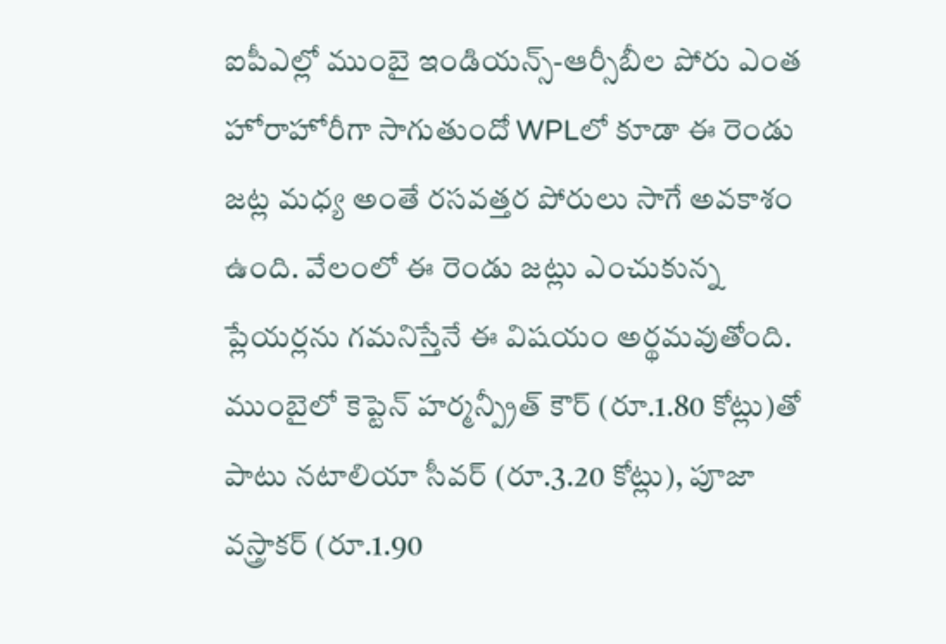ఐపీఎల్లో ముంబై ఇండియన్స్-ఆర్సీబీల పోరు ఎంత హోరాహోరీగా సాగుతుందో WPLలో కూడా ఈ రెండు జట్ల మధ్య అంతే రసవత్తర పోరులు సాగే అవకాశం ఉంది. వేలంలో ఈ రెండు జట్లు ఎంచుకున్న ప్లేయర్లను గమనిస్తేనే ఈ విషయం అర్థమవుతోంది. ముంబైలో కెప్టెన్ హర్మన్ప్రీత్ కౌర్ (రూ.1.80 కోట్లు)తో పాటు నటాలియా సీవర్ (రూ.3.20 కోట్లు), పూజా వస్త్రాకర్ (రూ.1.90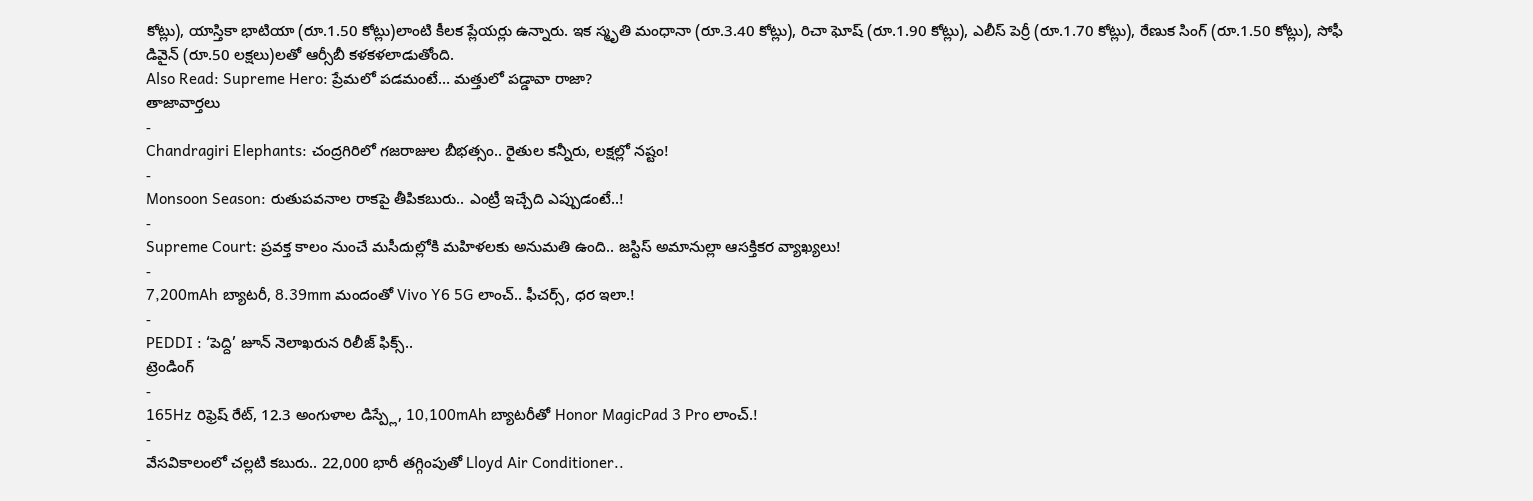కోట్లు), యాస్తికా భాటియా (రూ.1.50 కోట్లు)లాంటి కీలక ప్లేయర్లు ఉన్నారు. ఇక స్మృతి మంధానా (రూ.3.40 కోట్లు), రిచా ఘోష్ (రూ.1.90 కోట్లు), ఎలీస్ పెర్రీ (రూ.1.70 కోట్లు), రేణుక సింగ్ (రూ.1.50 కోట్లు), సోఫీ డివైన్ (రూ.50 లక్షలు)లతో ఆర్సీబీ కళకళలాడుతోంది.
Also Read: Supreme Hero: ప్రేమలో పడమంటే… మత్తులో పడ్డావా రాజా?
తాజావార్తలు
-
Chandragiri Elephants: చంద్రగిరిలో గజరాజుల బీభత్సం.. రైతుల కన్నీరు, లక్షల్లో నష్టం!
-
Monsoon Season: రుతుపవనాల రాకపై తీపికబురు.. ఎంట్రీ ఇచ్చేది ఎప్పుడంటే..!
-
Supreme Court: ప్రవక్త కాలం నుంచే మసీదుల్లోకి మహిళలకు అనుమతి ఉంది.. జస్టిస్ అమానుల్లా ఆసక్తికర వ్యాఖ్యలు!
-
7,200mAh బ్యాటరీ, 8.39mm మందంతో Vivo Y6 5G లాంచ్.. ఫీచర్స్, ధర ఇలా.!
-
PEDDI : ‘పెద్ది’ జూన్ నెలాఖరున రిలీజ్ ఫిక్స్..
ట్రెండింగ్
-
165Hz రిఫ్రెష్ రేట్, 12.3 అంగుళాల డిస్ప్లే, 10,100mAh బ్యాటరీతో Honor MagicPad 3 Pro లాంచ్.!
-
వేసవికాలంలో చల్లటి కబురు.. 22,000 భారీ తగ్గింపుతో Lloyd Air Conditioner..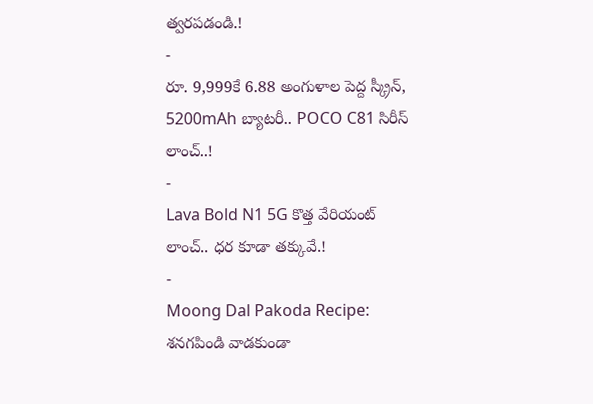త్వరపడండి.!
-
రూ. 9,999కే 6.88 అంగుళాల పెద్ద స్క్రీన్, 5200mAh బ్యాటరీ.. POCO C81 సిరీస్ లాంచ్..!
-
Lava Bold N1 5G కొత్త వేరియంట్ లాంచ్.. ధర కూడా తక్కువే.!
-
Moong Dal Pakoda Recipe: శనగపిండి వాడకుండా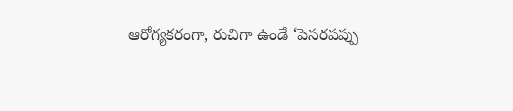ఆరోగ్యకరంగా, రుచిగా ఉండే ‘పెసరపప్పు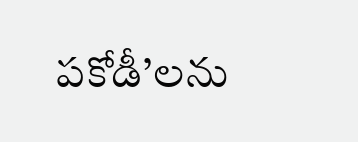పకోడీ’లను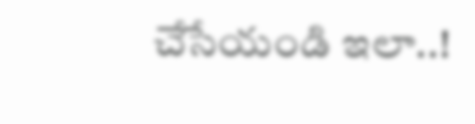చేసేయండి ఇలా..!